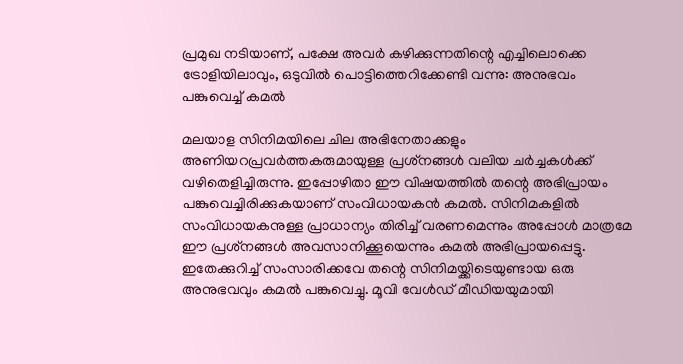പ്രമുഖ നടിയാണ്, പക്ഷേ അവര്‍ കഴിക്കുന്നതിന്റെ എച്ചിലൊക്കെ ട്രോളിയിലാവും, ഒടുവില്‍ പൊട്ടിത്തെറിക്കേണ്ടി വന്നു: അനുഭവം പങ്കുവെച്ച് കമല്‍

മലയാള സിനിമയിലെ ചില അഭിനേതാക്കളും അണിയറപ്രവര്‍ത്തകരുമായുള്ള പ്രശ്‌നങ്ങള്‍ വലിയ ചര്‍ച്ചകള്‍ക്ക് വഴിതെളിച്ചിരുന്നു. ഇപ്പോഴിതാ ഈ വിഷയത്തില്‍ തന്റെ അഭിപ്രായം പങ്കുവെച്ചിരിക്കുകയാണ് സംവിധായകന്‍ കമല്‍. സിനിമകളില്‍ സംവിധായകനുള്ള പ്രാധാന്യം തിരിച്ച് വരണമെന്നും അപ്പോള്‍ മാത്രമേ ഈ പ്രശ്‌നങ്ങള്‍ അവസാനിക്കൂയെന്നും കമല്‍ അഭിപ്രായപ്പെട്ടു. ഇതേക്കുറിച്ച് സംസാരിക്കവേ തന്റെ സിനിമയ്ക്കിടെയുണ്ടായ ഒരു അനുഭവവും കമല്‍ പങ്കുവെച്ചു. മൂവി വേള്‍ഡ് മീഡിയയുമായി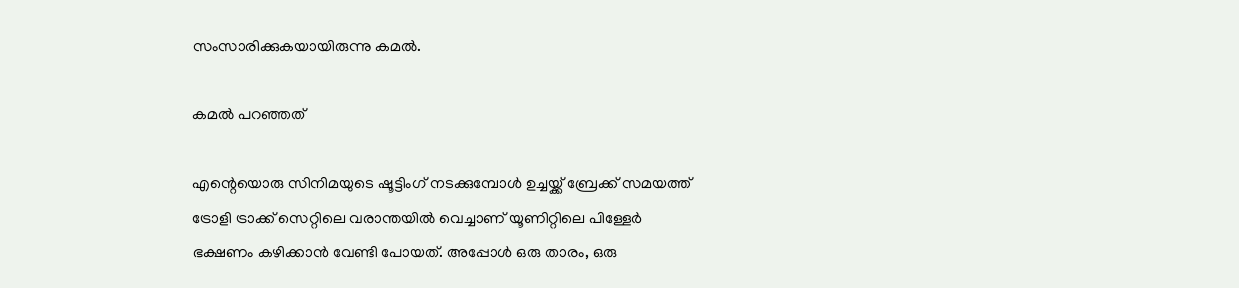സംസാരിക്കുകയായിരുന്നു കമല്‍.

കമല്‍ പറഞ്ഞത്

എന്റെയൊരു സിനിമയുടെ ഷൂട്ടിംഗ് നടക്കുമ്പോള്‍ ഉച്ചയ്ക്ക് ബ്രേക്ക് സമയത്ത് ട്രോളി ട്രാക്ക് സെറ്റിലെ വരാന്തയില്‍ വെച്ചാണ് യൂണിറ്റിലെ പിള്ളേര്‍ ഭക്ഷണം കഴിക്കാന്‍ വേണ്ടി പോയത്. അപ്പോള്‍ ഒരു താരം, ഒരു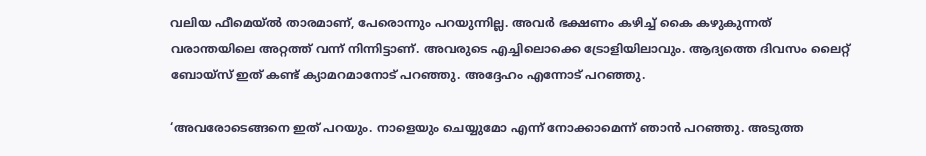വലിയ ഫീമെയ്ല്‍ താരമാണ്, പേരൊന്നും പറയുന്നില്ല. അവര്‍ ഭക്ഷണം കഴിച്ച് കൈ കഴുകുന്നത് വരാന്തയിലെ അറ്റത്ത് വന്ന് നിന്നിട്ടാണ്. അവരുടെ എച്ചിലൊക്കെ ട്രോളിയിലാവും. ആദ്യത്തെ ദിവസം ലൈറ്റ് ബോയ്‌സ് ഇത് കണ്ട് ക്യാമറമാനോട് പറഞ്ഞു. അദ്ദേഹം എന്നോട് പറഞ്ഞു.

‘അവരോടെങ്ങനെ ഇത് പറയും. നാളെയും ചെയ്യുമോ എന്ന് നോക്കാമെന്ന് ഞാന്‍ പറഞ്ഞു. അടുത്ത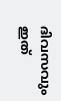ദിവസവും ഇത്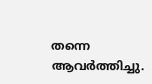തന്നെ ആവര്‍ത്തിച്ചു.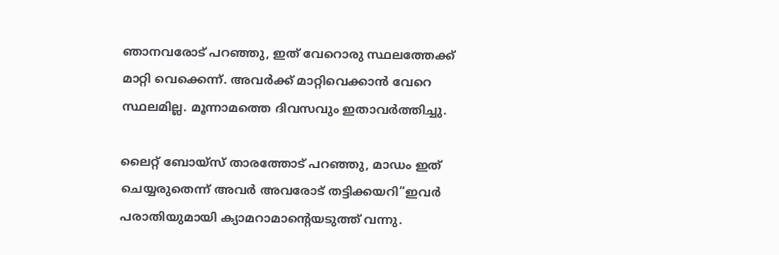ഞാനവരോട് പറഞ്ഞു, ഇത് വേറൊരു സ്ഥലത്തേക്ക് മാറ്റി വെക്കെന്ന്. അവര്‍ക്ക് മാറ്റിവെക്കാന്‍ വേറെ സ്ഥലമില്ല. മൂന്നാമത്തെ ദിവസവും ഇതാവര്‍ത്തിച്ചു.

ലൈറ്റ് ബോയ്‌സ് താരത്തോട് പറഞ്ഞു, മാഡം ഇത് ചെയ്യരുതെന്ന് അവര്‍ അവരോട് തട്ടിക്കയറി”ഇവര്‍ പരാതിയുമായി ക്യാമറാമാന്റെയടുത്ത് വന്നു.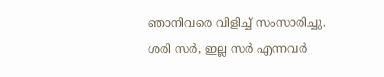ഞാനിവരെ വിളിച്ച് സംസാരിച്ചു. ശരി സര്‍, ഇല്ല സര്‍ എന്നവര്‍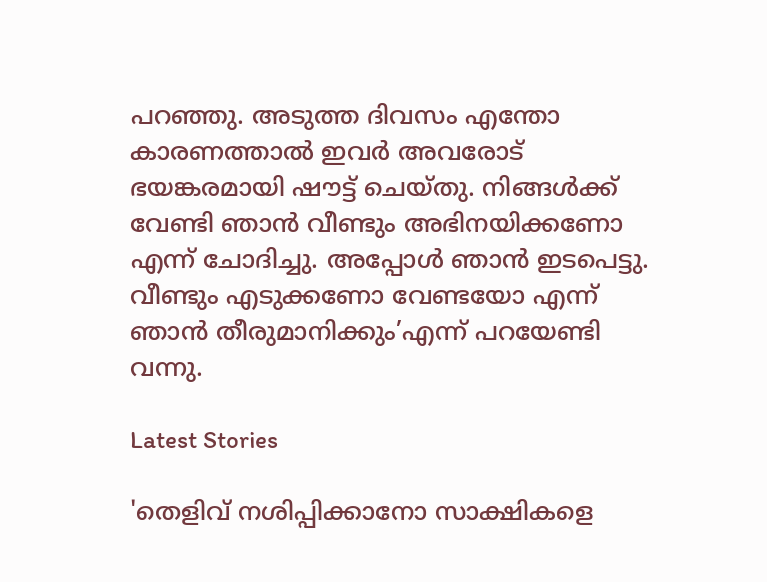പറഞ്ഞു. അടുത്ത ദിവസം എന്തോ കാരണത്താല്‍ ഇവര്‍ അവരോട് ഭയങ്കരമായി ഷൗട്ട് ചെയ്തു. നിങ്ങള്‍ക്ക് വേണ്ടി ഞാന്‍ വീണ്ടും അഭിനയിക്കണോ എന്ന് ചോദിച്ചു. അപ്പോള്‍ ഞാന്‍ ഇടപെട്ടു. വീണ്ടും എടുക്കണോ വേണ്ടയോ എന്ന് ഞാന്‍ തീരുമാനിക്കും’എന്ന് പറയേണ്ടി വന്നു.

Latest Stories

'തെളിവ് നശിപ്പിക്കാനോ സാക്ഷികളെ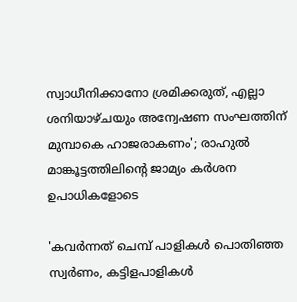സ്വാധീനിക്കാനോ ശ്രമിക്കരുത്, എല്ലാ ശനിയാഴ്ചയും അന്വേഷണ സംഘത്തിന് മുമ്പാകെ ഹാജരാകണം'; രാഹുൽ മാങ്കൂട്ടത്തിലിന്റെ ജാമ്യം കർശന ഉപാധികളോടെ

'കവർന്നത് ചെമ്പ് പാളികൾ പൊതിഞ്ഞ സ്വർണം, കട്ടിളപാളികൾ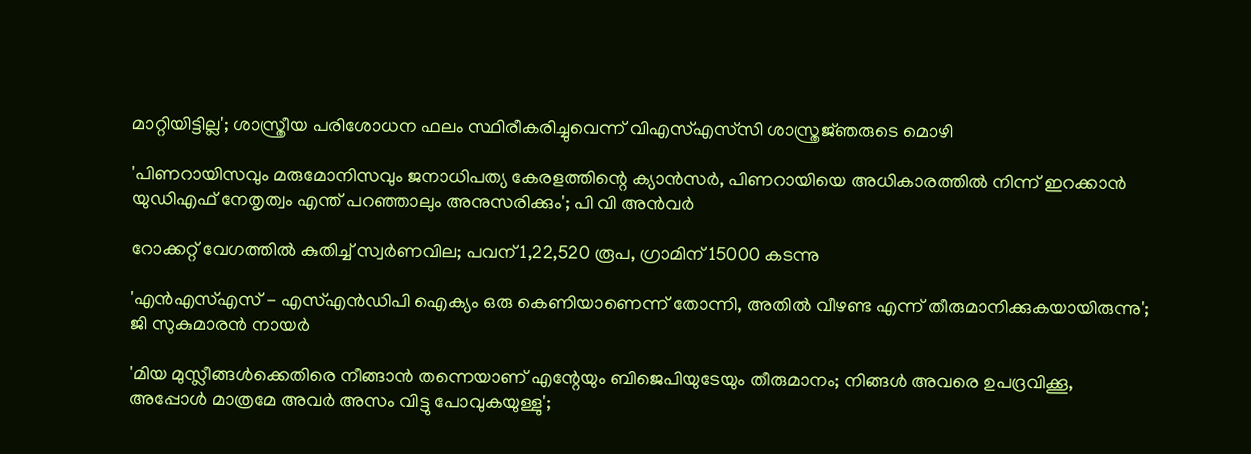മാറ്റിയിട്ടില്ല'; ശാസ്ത്രീയ പരിശോധന ഫലം സ്ഥിരീകരിച്ചുവെന്ന് വിഎസ്എസ്‍സി ശാസ്ത്രജ്‌ഞരുടെ മൊഴി

'പിണറായിസവും മരുമോനിസവും ജനാധിപത്യ കേരളത്തിന്റെ ക്യാൻസർ, പിണറായിയെ അധികാരത്തിൽ നിന്ന് ഇറക്കാൻ യുഡിഎഫ് നേതൃത്വം എന്ത്‌ പറഞ്ഞാലും അനുസരിക്കും'; പി വി അൻവർ

റോക്കറ്റ് വേഗത്തിൽ കുതിച്ച് സ്വർണവില; പവന് 1,22,520 രൂപ, ഗ്രാമിന് 15000 കടന്നു

'എന്‍എസ്എസ് - എസ്എന്‍ഡിപി ഐക്യം ഒരു കെണിയാണെന്ന് തോന്നി, അതിൽ വീഴണ്ട എന്ന് തീരുമാനിക്കുകയായിരുന്നു'; ജി സുകുമാരൻ നായർ

'മിയ മുസ്ലീങ്ങള്‍ക്കെതിരെ നീങ്ങാന്‍ തന്നെയാണ് എന്റേയും ബിജെപിയുടേയും തീരുമാനം; നിങ്ങള്‍ അവരെ ഉപദ്രവിക്കൂ, അപ്പോള്‍ മാത്രമേ അവര്‍ അസം വിട്ടു പോവുകയുള്ളു';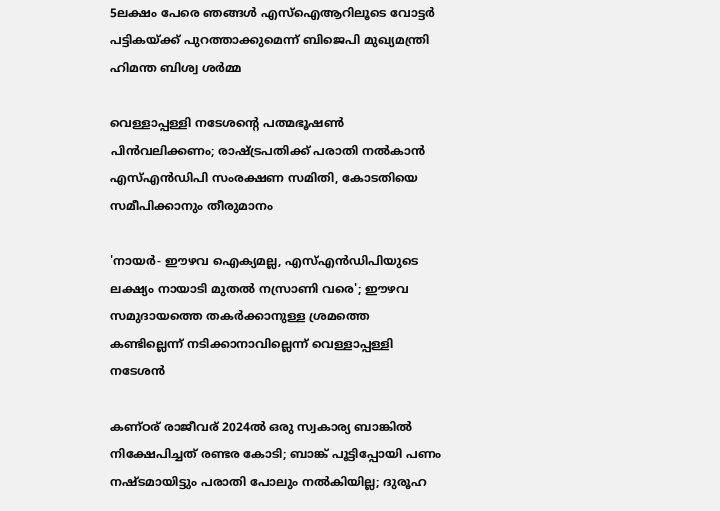5ലക്ഷം പേരെ ഞങ്ങള്‍ എസ്‌ഐആറിലൂടെ വോട്ടര്‍ പട്ടികയ്ക്ക് പുറത്താക്കുമെന്ന് ബിജെപി മുഖ്യമന്ത്രി ഹിമന്ത ബിശ്വ ശര്‍മ്മ

വെള്ളാപ്പള്ളി നടേശന്റെ പത്മഭൂഷൺ പിൻവലിക്കണം; രാഷ്ട്രപതിക്ക് പരാതി നൽകാൻ എസ്എൻഡിപി സംരക്ഷണ സമിതി, കോടതിയെ സമീപിക്കാനും തീരുമാനം

'നായർ- ഈഴവ ഐക്യമല്ല, എസ്എൻഡിപിയുടെ ലക്ഷ്യം നായാടി മുതൽ നസ്രാണി വരെ'; ഈഴവ സമുദായത്തെ തകർക്കാനുള്ള ശ്രമത്തെ കണ്ടില്ലെന്ന് നടിക്കാനാവില്ലെന്ന് വെള്ളാപ്പള്ളി നടേശൻ

കണ്ഠര് രാജീവര് 2024ല്‍ ഒരു സ്വകാര്യ ബാങ്കില്‍ നിക്ഷേപിച്ചത് രണ്ടര കോടി; ബാങ്ക് പൂട്ടിപ്പോയി പണം നഷ്ടമായിട്ടും പരാതി പോലും നല്‍കിയില്ല; ദുരൂഹ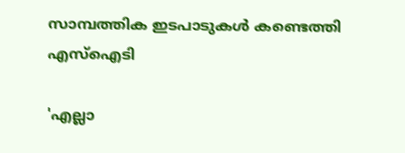സാമ്പത്തിക ഇടപാടുകള്‍ കണ്ടെത്തി എസ്‌ഐടി

'എല്ലാ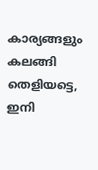കാര്യങ്ങളും കലങ്ങി തെളിയട്ടെ, ഇനി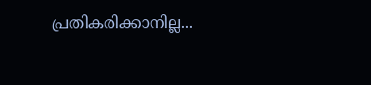പ്രതികരിക്കാനില്ല...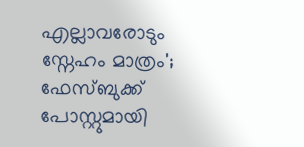എല്ലാവരോടും സ്നേഹം മാത്രം'; ഫേസ്ബുക്ക് പോസ്റ്റുമായി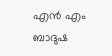എൻ എം ബാദുഷ